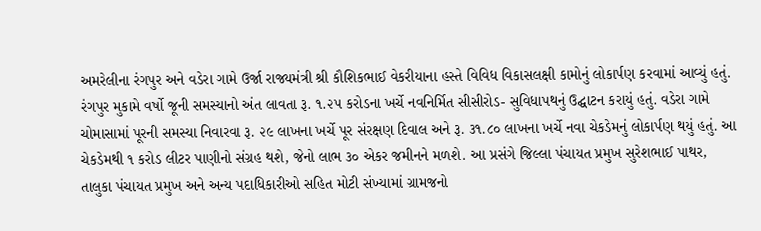અમરેલીના રંગપુર અને વડેરા ગામે ઉર્જા રાજ્યમંત્રી શ્રી કૌશિકભાઈ વેકરીયાના હસ્તે વિવિધ વિકાસલક્ષી કામોનું લોકાર્પણ કરવામાં આવ્યું હતું. રંગપુર મુકામે વર્ષો જૂની સમસ્યાનો અંત લાવતા રૂ. ૧.૨૫ કરોડના ખર્ચે નવનિર્મિત સીસીરોડ- સુવિધાપથનું ઉદ્ઘાટન કરાયું હતું. વડેરા ગામે ચોમાસામાં પૂરની સમસ્યા નિવારવા રૂ. ૨૯ લાખના ખર્ચે પૂર સંરક્ષણ દિવાલ અને રૂ. ૩૧.૮૦ લાખના ખર્ચે નવા ચેકડેમનું લોકાર્પણ થયું હતું. આ ચેકડેમથી ૧ કરોડ લીટર પાણીનો સંગ્રહ થશે, જેનો લાભ ૩૦ એકર જમીનને મળશે. આ પ્રસંગે જિલ્લા પંચાયત પ્રમુખ સુરેશભાઈ પાથર, તાલુકા પંચાયત પ્રમુખ અને અન્ય પદાધિકારીઓ સહિત મોટી સંખ્યામાં ગ્રામજનો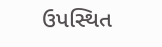ઉપસ્થિત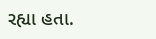રહ્યા હતા.